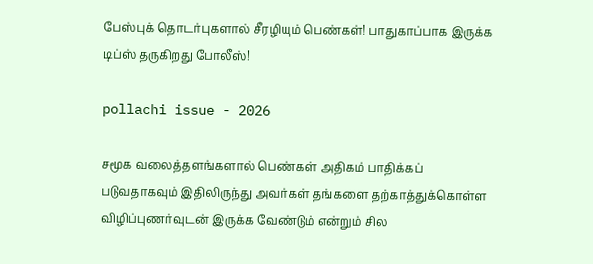பேஸ்புக் தொடர்புகளால் சீரழியும் பெண்கள்! பாதுகாப்பாக இருக்க டிப்ஸ் தருகிறது போலீஸ்!

pollachi issue - 2026

சமூக வலைத்தளங்களால் பெண்கள் அதிகம் பாதிக்கப் படுவதாகவும் இதிலிருந்து அவர்கள் தங்களை தற்காத்துக்கொள்ள விழிப்புணர்வுடன் இருக்க வேண்டும் என்றும் சில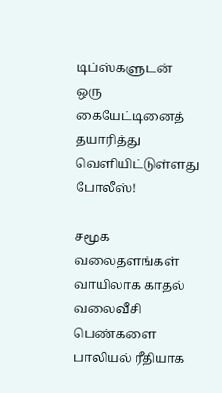டிப்ஸ்களுடன் ஒரு கையேட்டினைத் தயாரித்து வெளியிட்டுள்ளது போலீஸ்!

சமூக வலைதளங்கள் வாயிலாக காதல் வலைவீசி பெண்களை பாலியல் ரீதியாக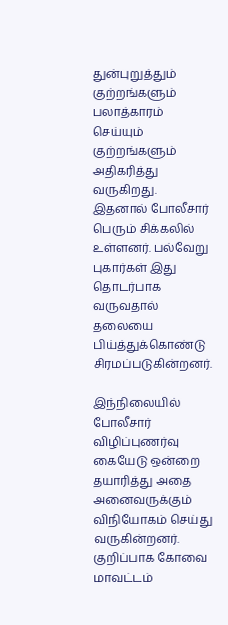துன்புறுத்தும் குற்றங்களும் பலாத்காரம் செய்யும் குற்றங்களும் அதிகரித்து வருகிறது. இதனால் போலீசார் பெரும் சிக்கலில் உள்ளனர். பல்வேறு புகார்கள் இது தொடர்பாக வருவதால் தலையை பிய்த்துக்கொண்டு சிரமப்படுகின்றனர்.

இந்நிலையில் போலீசார் விழிப்புணர்வு கையேடு ஒன்றை தயாரித்து அதை அனைவருக்கும் விநியோகம் செய்து வருகின்றனர். குறிப்பாக கோவை மாவட்டம்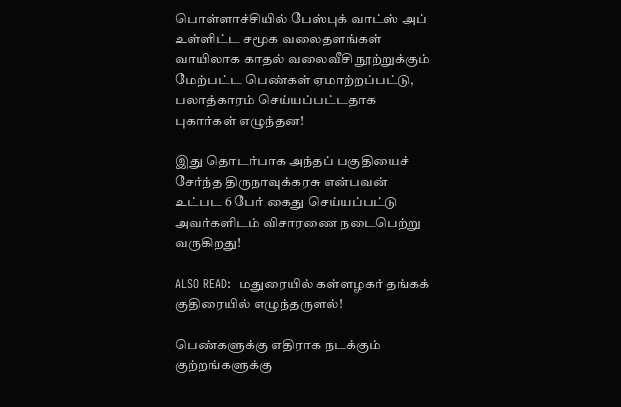பொள்ளாச்சியில் பேஸ்புக் வாட்ஸ் அப் உள்ளிட்ட சமூக வலைதளங்கள் வாயிலாக காதல் வலைவீசி நூற்றுக்கும் மேற்பட்ட பெண்கள் ஏமாற்றப்பட்டு, பலாத்காரம் செய்யப்பட்டதாக புகார்கள் எழுந்தன!

இது தொடர்பாக அந்தப் பகுதியைச் சேர்ந்த திருநாவுக்கரசு என்பவன் உட்பட 6 பேர் கைது செய்யப்பட்டு அவர்களிடம் விசாரணை நடைபெற்று வருகிறது!

ALSO READ:  மதுரையில் கள்ளழகர் தங்கக் குதிரையில் எழுந்தருளல்!

பெண்களுக்கு எதிராக நடக்கும் குற்றங்களுக்கு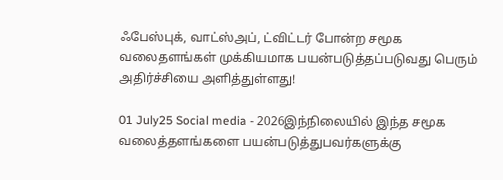ஃபேஸ்புக், வாட்ஸ்அப், ட்விட்டர் போன்ற சமூக வலைதளங்கள் முக்கியமாக பயன்படுத்தப்படுவது பெரும் அதிர்ச்சியை அளித்துள்ளது!

01 July25 Social media - 2026இந்நிலையில் இந்த சமூக வலைத்தளங்களை பயன்படுத்துபவர்களுக்கு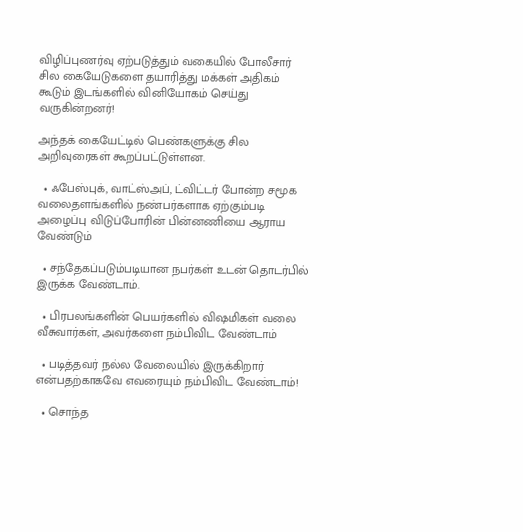விழிப்புணர்வு ஏற்படுத்தும் வகையில் போலீசார் சில கையேடுகளை தயாரித்து மக்கள் அதிகம் கூடும் இடங்களில் வினியோகம் செய்து வருகின்றனர்!

அந்தக் கையேட்டில் பெண்களுக்கு சில அறிவுரைகள் கூறப்பட்டுள்ளன.

  • ஃபேஸ்புக், வாட்ஸ்அப், ட்விட்டர் போன்ற சமூக வலைதளங்களில் நண்பர்களாக ஏற்கும்படி அழைப்பு விடுப்போரின் பின்னணியை ஆராய வேண்டும்

  • சந்தேகப்படும்படியான நபர்கள் உடன் தொடர்பில் இருக்க வேண்டாம்.

  • பிரபலங்களின் பெயர்களில் விஷமிகள் வலை வீசுவார்கள், அவர்களை நம்பிவிட வேண்டாம்

  • படித்தவர் நல்ல வேலையில் இருக்கிறார் என்பதற்காகவே எவரையும் நம்பிவிட வேண்டாம்!

  • சொந்த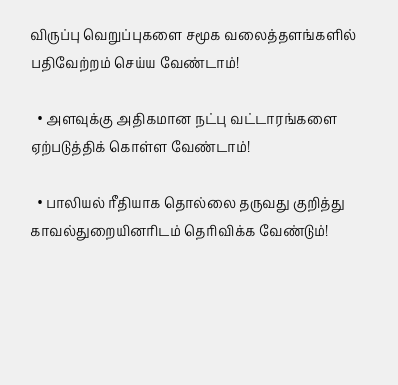விருப்பு வெறுப்புகளை சமூக வலைத்தளங்களில் பதிவேற்றம் செய்ய வேண்டாம்!

  • அளவுக்கு அதிகமான நட்பு வட்டாரங்களை ஏற்படுத்திக் கொள்ள வேண்டாம்!

  • பாலியல் ரீதியாக தொல்லை தருவது குறித்து காவல்துறையினரிடம் தெரிவிக்க வேண்டும்!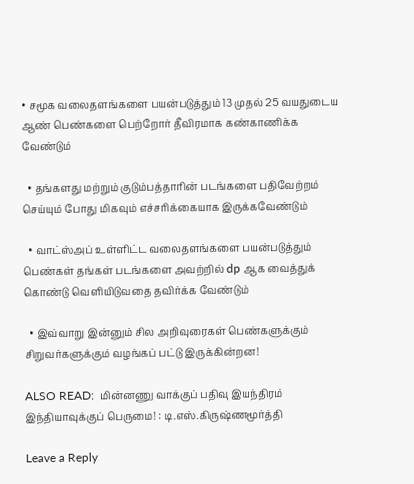• சமூக வலைதளங்களை பயன்படுத்தும் 13 முதல் 25 வயதுடைய ஆண் பெண்களை பெற்றோர் தீவிரமாக கண்காணிக்க வேண்டும்

  • தங்களது மற்றும் குடும்பத்தாரின் படங்களை பதிவேற்றம் செய்யும் போது மிகவும் எச்சரிக்கையாக இருக்கவேண்டும்

  • வாட்ஸ்அப் உள்ளிட்ட வலைதளங்களை பயன்படுத்தும் பெண்கள் தங்கள் படங்களை அவற்றில் dp ஆக வைத்துக் கொண்டு வெளியிடுவதை தவிர்க்க வேண்டும்

  • இவ்வாறு இன்னும் சில அறிவுரைகள் பெண்களுக்கும் சிறுவர்களுக்கும் வழங்கப் பட்டு இருக்கின்றன!

ALSO READ:  மின்னணு வாக்குப் பதிவு இயந்திரம் இந்தியாவுக்குப் பெருமை! : டி.எஸ்.கிருஷ்ணமூர்த்தி

Leave a Reply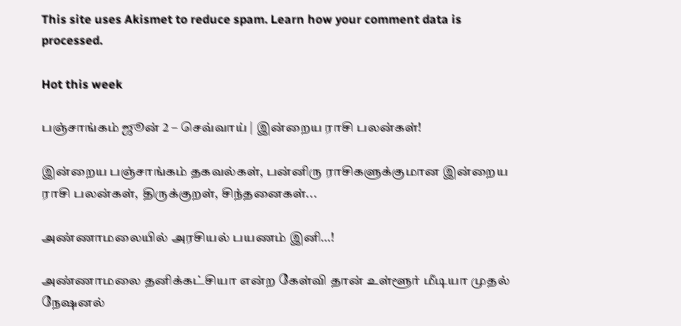This site uses Akismet to reduce spam. Learn how your comment data is processed.

Hot this week

பஞ்சாங்கம் ஜூன் 2 – செவ்வாய் | இன்றைய ராசி பலன்கள்!

இன்றைய பஞ்சாங்கம் தகவல்கள், பன்னிரு ராசிகளுக்குமான இன்றைய ராசி பலன்கள், திருக்குறள், சிந்தனைகள்...

அண்ணாமலையில் அரசியல் பயணம் இனி…!

அண்ணாமலை தனிக்கட்சியா என்ற கேள்வி தான் உள்ளூர் மீடியா முதல் நேஷனல்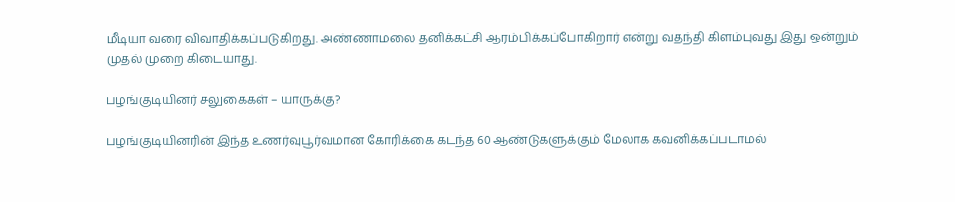மீடியா வரை விவாதிக்கப்படுகிறது. அண்ணாமலை தனிக்கட்சி ஆரம்பிக்கப்போகிறார் என்று வதந்தி கிளம்புவது இது ஒன்றும் முதல் முறை கிடையாது.

பழங்குடியினர் சலுகைகள் – யாருக்கு?

பழங்குடியினரின் இந்த உணர்வுபூர்வமான கோரிக்கை கடந்த 60 ஆண்டுகளுக்கும் மேலாக கவனிக்கப்படாமல்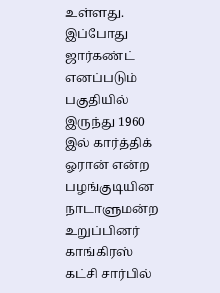உள்ளது. இப்போது ஜார்கண்ட் எனப்படும் பகுதியில் இருந்து 1960 இல் கார்த்திக் ஓரான் என்ற பழங்குடியின நாடாளுமன்ற உறுப்பினர் காங்கிரஸ் கட்சி சார்பில்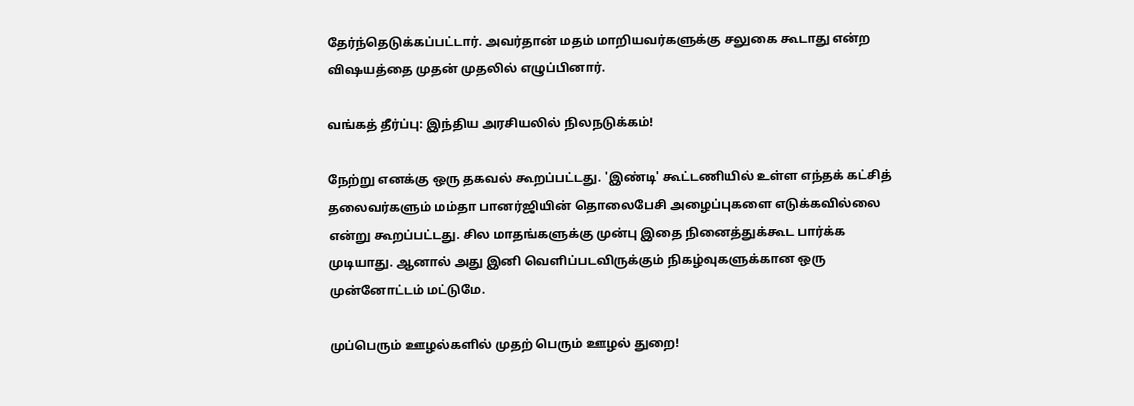தேர்ந்தெடுக்கப்பட்டார். அவர்தான் மதம் மாறியவர்களுக்கு சலுகை கூடாது என்ற விஷயத்தை முதன் முதலில் எழுப்பினார்.

வங்கத் தீர்ப்பு: இந்திய அரசியலில் நிலநடுக்கம்!

நேற்று எனக்கு ஒரு தகவல் கூறப்பட்டது. 'இண்டி' கூட்டணியில் உள்ள எந்தக் கட்சித் தலைவர்களும் மம்தா பானர்ஜியின் தொலைபேசி அழைப்புகளை எடுக்கவில்லை என்று கூறப்பட்டது. சில மாதங்களுக்கு முன்பு இதை நினைத்துக்கூட பார்க்க முடியாது. ஆனால் அது இனி வெளிப்படவிருக்கும் நிகழ்வுகளுக்கான ஒரு முன்னோட்டம் மட்டுமே.

முப்பெரும் ஊழல்களில் முதற் பெரும் ஊழல் துறை!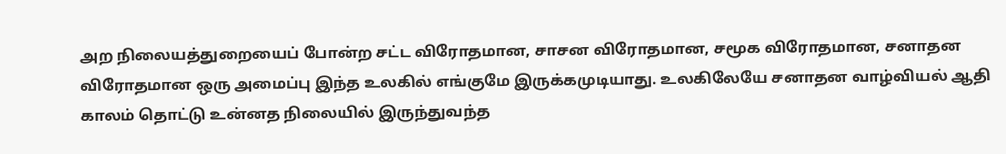அற நிலையத்துறையைப் போன்ற சட்ட விரோதமான, சாசன விரோதமான, சமூக விரோதமான, சனாதன விரோதமான ஒரு அமைப்பு இந்த உலகில் எங்குமே இருக்கமுடியாது. உலகிலேயே சனாதன வாழ்வியல் ஆதி காலம் தொட்டு உன்னத நிலையில் இருந்துவந்த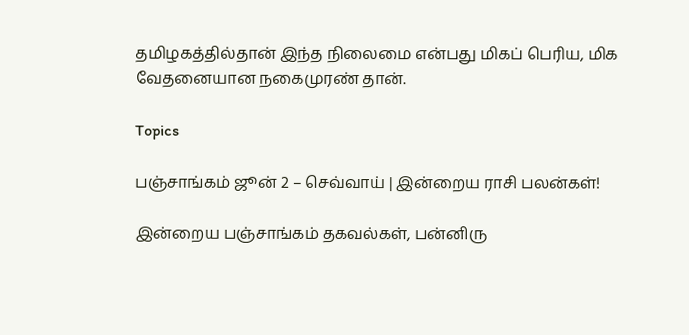தமிழகத்தில்தான் இந்த நிலைமை என்பது மிகப் பெரிய, மிக வேதனையான நகைமுரண் தான்.

Topics

பஞ்சாங்கம் ஜூன் 2 – செவ்வாய் | இன்றைய ராசி பலன்கள்!

இன்றைய பஞ்சாங்கம் தகவல்கள், பன்னிரு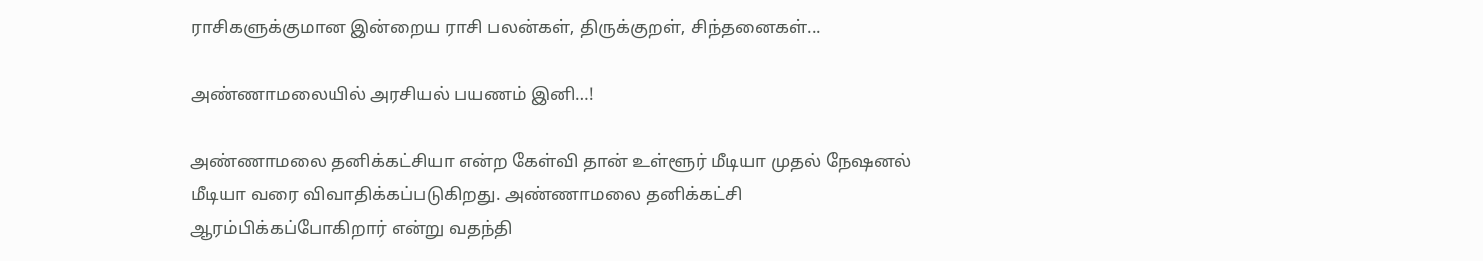ராசிகளுக்குமான இன்றைய ராசி பலன்கள், திருக்குறள், சிந்தனைகள்...

அண்ணாமலையில் அரசியல் பயணம் இனி…!

அண்ணாமலை தனிக்கட்சியா என்ற கேள்வி தான் உள்ளூர் மீடியா முதல் நேஷனல் மீடியா வரை விவாதிக்கப்படுகிறது. அண்ணாமலை தனிக்கட்சி ஆரம்பிக்கப்போகிறார் என்று வதந்தி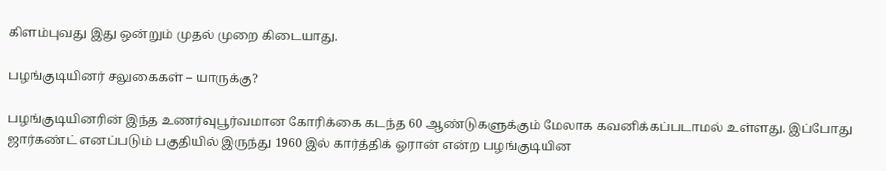கிளம்புவது இது ஒன்றும் முதல் முறை கிடையாது.

பழங்குடியினர் சலுகைகள் – யாருக்கு?

பழங்குடியினரின் இந்த உணர்வுபூர்வமான கோரிக்கை கடந்த 60 ஆண்டுகளுக்கும் மேலாக கவனிக்கப்படாமல் உள்ளது. இப்போது ஜார்கண்ட் எனப்படும் பகுதியில் இருந்து 1960 இல் கார்த்திக் ஓரான் என்ற பழங்குடியின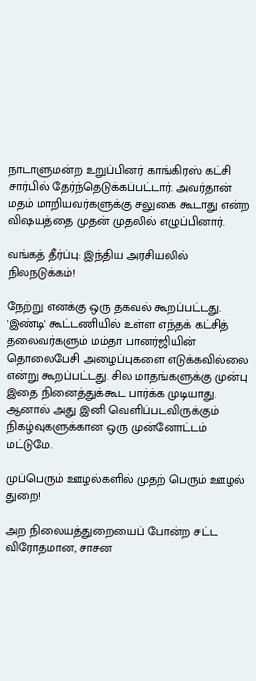நாடாளுமன்ற உறுப்பினர் காங்கிரஸ் கட்சி சார்பில் தேர்ந்தெடுக்கப்பட்டார். அவர்தான் மதம் மாறியவர்களுக்கு சலுகை கூடாது என்ற விஷயத்தை முதன் முதலில் எழுப்பினார்.

வங்கத் தீர்ப்பு: இந்திய அரசியலில் நிலநடுக்கம்!

நேற்று எனக்கு ஒரு தகவல் கூறப்பட்டது. 'இண்டி' கூட்டணியில் உள்ள எந்தக் கட்சித் தலைவர்களும் மம்தா பானர்ஜியின் தொலைபேசி அழைப்புகளை எடுக்கவில்லை என்று கூறப்பட்டது. சில மாதங்களுக்கு முன்பு இதை நினைத்துக்கூட பார்க்க முடியாது. ஆனால் அது இனி வெளிப்படவிருக்கும் நிகழ்வுகளுக்கான ஒரு முன்னோட்டம் மட்டுமே.

முப்பெரும் ஊழல்களில் முதற் பெரும் ஊழல் துறை!

அற நிலையத்துறையைப் போன்ற சட்ட விரோதமான, சாசன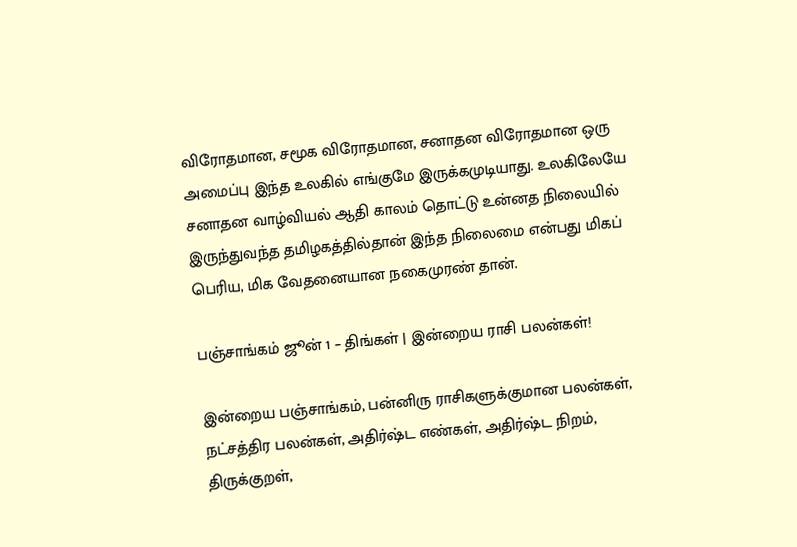விரோதமான, சமூக விரோதமான, சனாதன விரோதமான ஒரு அமைப்பு இந்த உலகில் எங்குமே இருக்கமுடியாது. உலகிலேயே சனாதன வாழ்வியல் ஆதி காலம் தொட்டு உன்னத நிலையில் இருந்துவந்த தமிழகத்தில்தான் இந்த நிலைமை என்பது மிகப் பெரிய, மிக வேதனையான நகைமுரண் தான்.

பஞ்சாங்கம் ஜூன் 1 – திங்கள் | இன்றைய ராசி பலன்கள்!

இன்றைய பஞ்சாங்கம், பன்னிரு ராசிகளுக்குமான பலன்கள், நட்சத்திர பலன்கள், அதிர்ஷ்ட எண்கள், அதிர்ஷ்ட நிறம், திருக்குறள்,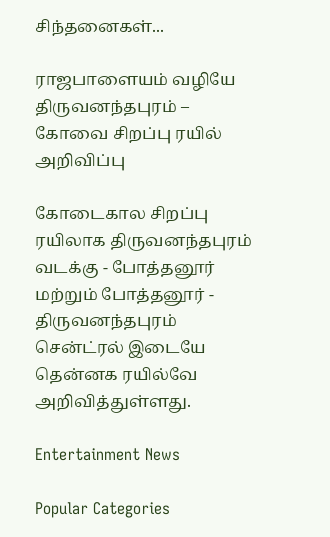சிந்தனைகள்...

ராஜபாளையம் வழியே திருவனந்தபுரம் – கோவை சிறப்பு ரயில் அறிவிப்பு

கோடைகால சிறப்பு ரயிலாக திருவனந்தபுரம் வடக்கு - போத்தனூர் மற்றும் போத்தனூர் - திருவனந்தபுரம் சென்ட்ரல் இடையே தென்னக ரயில்வே அறிவித்துள்ளது.

Entertainment News

Popular Categories